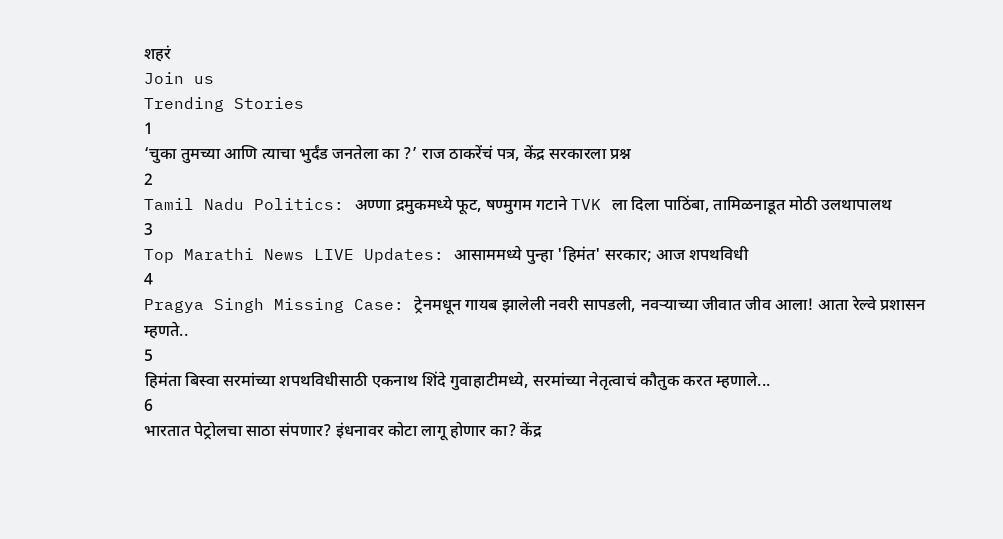शहरं
Join us
Trending Stories
1
‘चुका तुमच्या आणि त्याचा भुर्दंड जनतेला का ?’ राज ठाकरेंचं पत्र, केंद्र सरकारला प्रश्न
2
Tamil Nadu Politics: अण्णा द्रमुकमध्ये फूट, षण्मुगम गटाने TVK ला दिला पाठिंबा, तामिळनाडूत मोठी उलथापालथ
3
Top Marathi News LIVE Updates: आसाममध्ये पुन्हा 'हिमंत' सरकार; आज शपथविधी
4
Pragya Singh Missing Case: ट्रेनमधून गायब झालेली नवरी सापडली, नवऱ्याच्या जीवात जीव आला! आता रेल्वे प्रशासन म्हणते..
5
हिमंता बिस्वा सरमांच्या शपथविधीसाठी एकनाथ शिंदे गुवाहाटीमध्ये, सरमांच्या नेतृत्वाचं कौतुक करत म्हणाले...
6
भारतात पेट्रोलचा साठा संपणार? इंधनावर कोटा लागू होणार का? केंद्र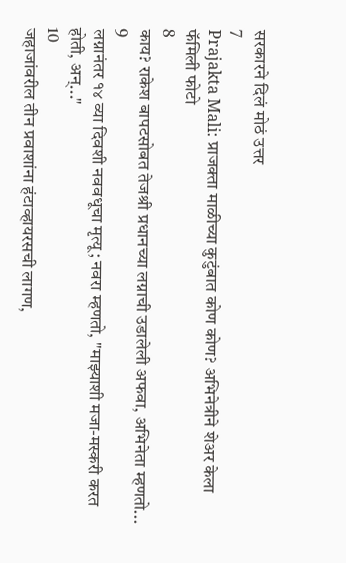सरकारने दिलं मोठं उत्तर
7
Prajakta Mali: प्राजक्ता माळीच्या कुटुंबात कोण कोण? अभिनेत्रीने शेअर केला फॅमिली फोटो
8
काय? राकेश बापटसोबत तेजश्री प्रधानच्या लग्नाची उडालेली अफवा, अभिनेता म्हणतो...
9
लग्नानंतर १४ व्या दिवशी नववधूचा मृत्यू; नवरा म्हणतो, "माझ्याशी मजा-मस्करी करत होती, अन्..."
10
जहाजांवरील तीन प्रवाशांना हंटाव्हायरसची लागण,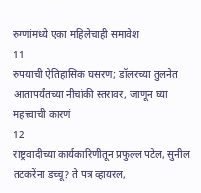रुग्णांमध्ये एका महिलेचाही समावेश
11
रुपयाची ऐतिहासिक घसरण; डॉलरच्या तुलनेत आतापर्यंतच्या नीचांकी स्तरावर, जाणून घ्या महत्त्वाची कारणं
12
राष्ट्रवादीच्या कार्यकारिणीतून प्रफुल्ल पटेल, सुनील तटकरेंना डच्चू? ते पत्र व्हायरल,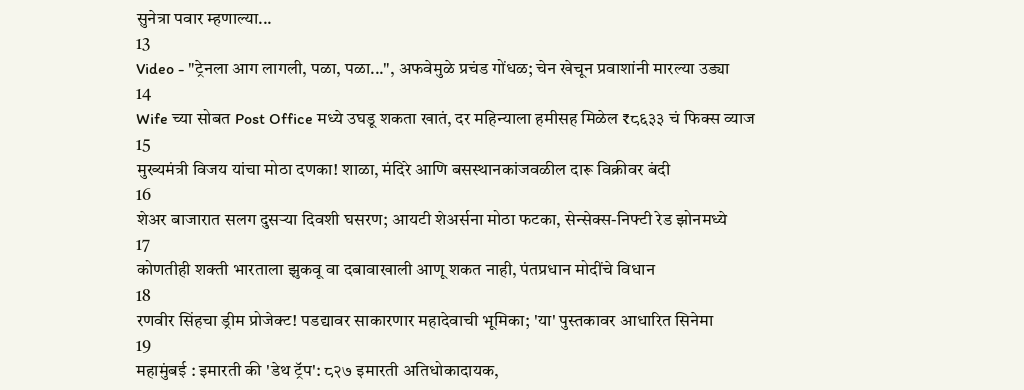सुनेत्रा पवार म्हणाल्या...
13
Video - "ट्रेनला आग लागली, पळा, पळा...", अफवेमुळे प्रचंड गोंधळ; चेन खेचून प्रवाशांनी मारल्या उड्या
14
Wife च्या सोबत Post Office मध्ये उघडू शकता खातं, दर महिन्याला हमीसह मिळेल ₹८६३३ चं फिक्स व्याज
15
मुख्यमंत्री विजय यांचा मोठा दणका! शाळा, मंदिरे आणि बसस्थानकांजवळील दारू विक्रीवर बंदी
16
शेअर बाजारात सलग दुसऱ्या दिवशी घसरण; आयटी शेअर्सना मोठा फटका, सेन्सेक्स-निफ्टी रेड झोनमध्ये
17
कोणतीही शक्ती भारताला झुकवू वा दबावाखाली आणू शकत नाही, पंतप्रधान मोदींचे विधान
18
रणवीर सिंहचा ड्रीम प्रोजेक्ट! पडद्यावर साकारणार महादेवाची भूमिका; 'या' पुस्तकावर आधारित सिनेमा
19
महामुंबई : इमारती की 'डेथ ट्रॅप': ८२७ इमारती अतिधोकादायक,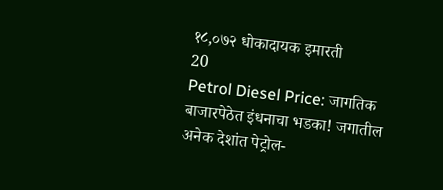१८,०७२ धोकादायक इमारती
20
Petrol Diesel Price: जागतिक बाजारपेठेत इंधनाचा भडका! जगातील अनेक देशांत पेट्रोल-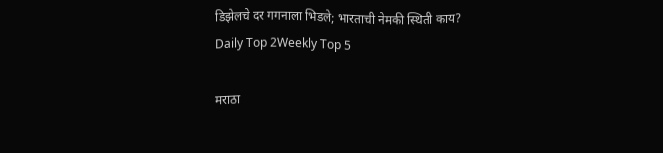डिझेलचे दर गगनाला भिडले; भारताची नेमकी स्थिती काय?
Daily Top 2Weekly Top 5

मराठा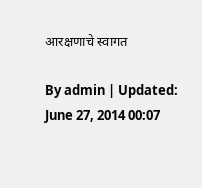आरक्षणाचे स्वागत

By admin | Updated: June 27, 2014 00:07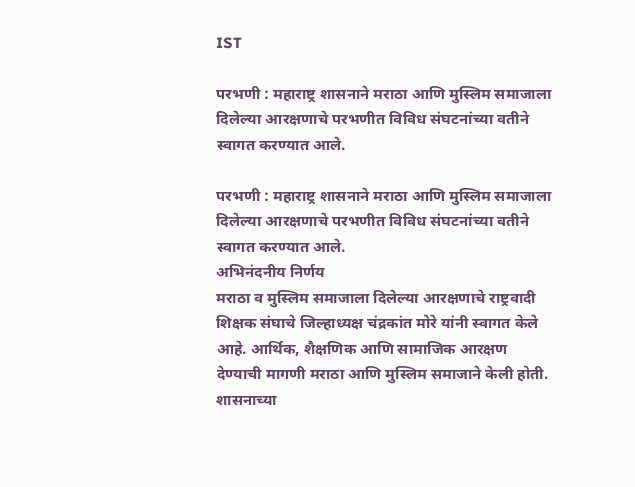IST

परभणी : महाराष्ट्र शासनाने मराठा आणि मुस्लिम समाजाला दिलेल्या आरक्षणाचे परभणीत विविध संघटनांच्या वतीने स्वागत करण्यात आले.

परभणी : महाराष्ट्र शासनाने मराठा आणि मुस्लिम समाजाला दिलेल्या आरक्षणाचे परभणीत विविध संघटनांच्या वतीने स्वागत करण्यात आले.
अभिनंदनीय निर्णय
मराठा व मुस्लिम समाजाला दिलेल्या आरक्षणाचे राष्ट्रवादी शिक्षक संघाचे जिल्हाध्यक्ष चंद्रकांत मोरे यांनी स्वागत केले आहे. आर्थिक, शैक्षणिक आणि सामाजिक आरक्षण देण्याची मागणी मराठा आणि मुस्लिम समाजाने केली होती. शासनाच्या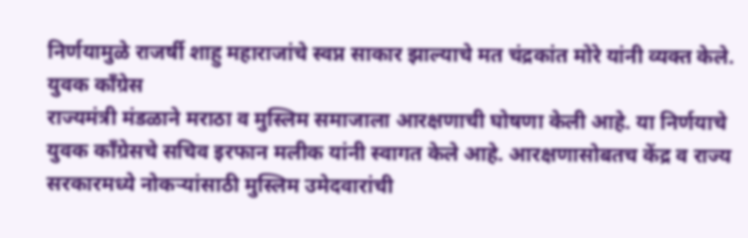निर्णयामुळे राजर्षी शाहु महाराजांचे स्वप्न साकार झाल्याचे मत चंद्रकांत मोरे यांनी व्यक्त केले.
युवक काँग्रेस
राज्यमंत्री मंडळाने मराठा व मुस्लिम समाजाला आरक्षणाची घोषणा केली आहे. या निर्णयाचे युवक काँग्रेसचे सचिव इरफान मलीक यांनी स्वागत केले आहे. आरक्षणासोबतच केंद्र व राज्य सरकारमध्ये नोकऱ्यांसाठी मुस्लिम उमेदवारांची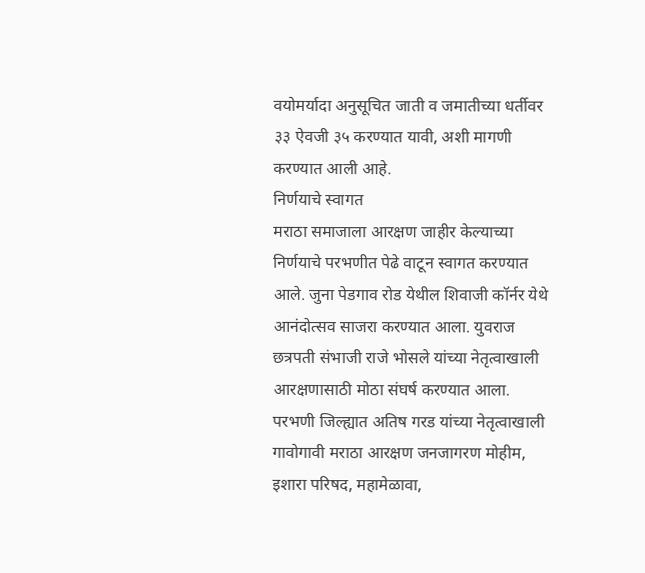वयोमर्यादा अनुसूचित जाती व जमातीच्या धर्तीवर ३३ ऐवजी ३५ करण्यात यावी, अशी मागणी करण्यात आली आहे.
निर्णयाचे स्वागत
मराठा समाजाला आरक्षण जाहीर केल्याच्या निर्णयाचे परभणीत पेढे वाटून स्वागत करण्यात आले. जुना पेडगाव रोड येथील शिवाजी कॉर्नर येथे आनंदोत्सव साजरा करण्यात आला. युवराज छत्रपती संभाजी राजे भोसले यांच्या नेतृत्वाखाली आरक्षणासाठी मोठा संघर्ष करण्यात आला. परभणी जिल्ह्यात अतिष गरड यांच्या नेतृत्वाखाली गावोगावी मराठा आरक्षण जनजागरण मोहीम, इशारा परिषद, महामेळावा,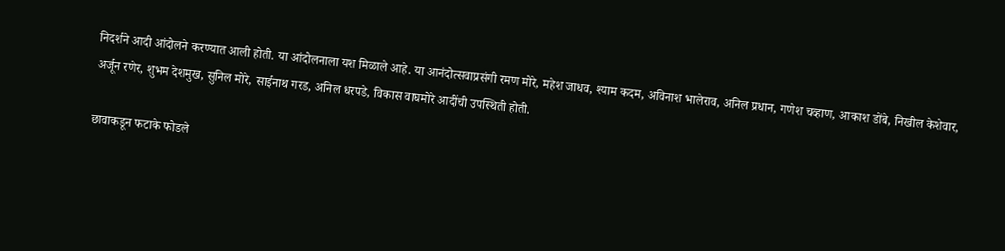निदर्शने आदी आंदोलने करण्यात आली होती. या आंदोलनाला यश मिळाले आहे. या आनंदोत्सवाप्रसंगी रमण मोरे, महेश जाधव, श्याम कदम, अविनाश भालेराव, अनिल प्रधान, गणेश चव्हाण, आकाश डोंबे, निखील केशेवार, अर्जून रणेर, शुभम देशमुख, सुनिल मोरे, साईनाथ गरड, अनिल धरपडे, विकास वाघमोरे आदींची उपस्थिती होती.

छावाकडून फटाके फोडले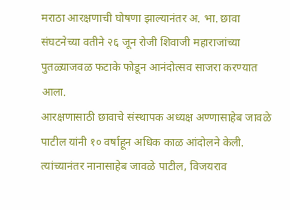मराठा आरक्षणाची घोषणा झाल्यानंतर अ. भा. छावा संघटनेच्या वतीने २६ जून रोजी शिवाजी महाराजांच्या पुतळ्याजवळ फटाके फोडून आनंदोत्सव साजरा करण्यात आला.
आरक्षणासाठी छावाचे संस्थापक अध्यक्ष अण्णासाहेब जावळे पाटील यांनी १० वर्षाहून अधिक काळ आंदोलने केली. त्यांच्यानंतर नानासाहेब जावळे पाटील, विजयराव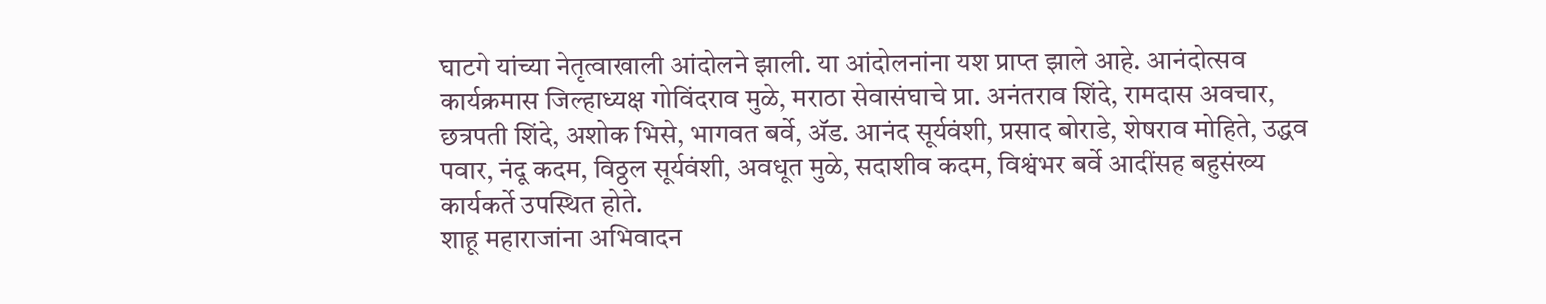घाटगे यांच्या नेतृत्वाखाली आंदोलने झाली. या आंदोलनांना यश प्राप्त झाले आहे. आनंदोत्सव कार्यक्रमास जिल्हाध्यक्ष गोविंदराव मुळे, मराठा सेवासंघाचे प्रा. अनंतराव शिंदे, रामदास अवचार, छत्रपती शिंदे, अशोक भिसे, भागवत बर्वे, अ‍ॅड. आनंद सूर्यवंशी, प्रसाद बोराडे, शेषराव मोहिते, उद्धव पवार, नंदू कदम, विठ्ठल सूर्यवंशी, अवधूत मुळे, सदाशीव कदम, विश्वंभर बर्वे आदींसह बहुसंख्य कार्यकर्ते उपस्थित होते.
शाहू महाराजांना अभिवादन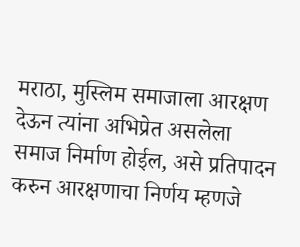मराठा, मुस्लिम समाजाला आरक्षण देऊन त्यांना अभिप्रेत असलेला समाज निर्माण होईल, असे प्रतिपादन करुन आरक्षणाचा निर्णय म्हणजे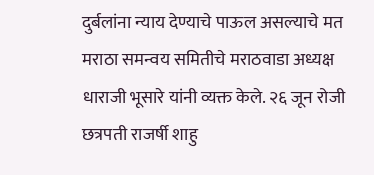दुर्बलांना न्याय देण्याचे पाऊल असल्याचे मत मराठा समन्वय समितीचे मराठवाडा अध्यक्ष धाराजी भूसारे यांनी व्यक्त केले. २६ जून रोजी छत्रपती राजर्षी शाहु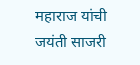महाराज यांची जयंती साजरी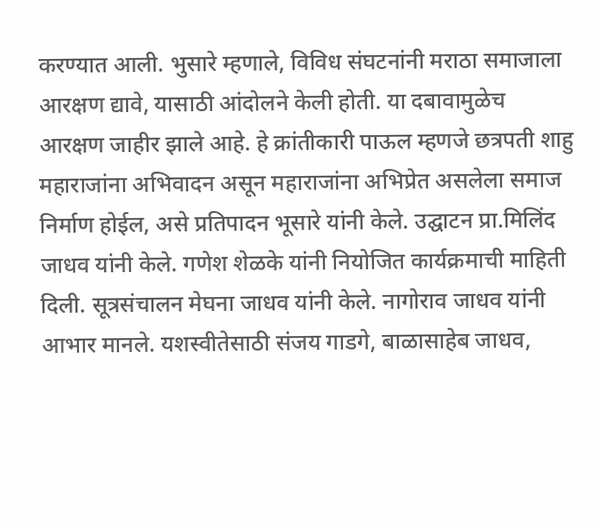करण्यात आली. भुसारे म्हणाले, विविध संघटनांनी मराठा समाजाला आरक्षण द्यावे, यासाठी आंदोलने केली होती. या दबावामुळेच आरक्षण जाहीर झाले आहे. हे क्रांतीकारी पाऊल म्हणजे छत्रपती शाहु महाराजांना अभिवादन असून महाराजांना अभिप्रेत असलेला समाज निर्माण होईल, असे प्रतिपादन भूसारे यांनी केले. उद्घाटन प्रा.मिलिंद जाधव यांनी केले. गणेश शेळके यांनी नियोजित कार्यक्रमाची माहिती दिली. सूत्रसंचालन मेघना जाधव यांनी केले. नागोराव जाधव यांनी आभार मानले. यशस्वीतेसाठी संजय गाडगे, बाळासाहेब जाधव,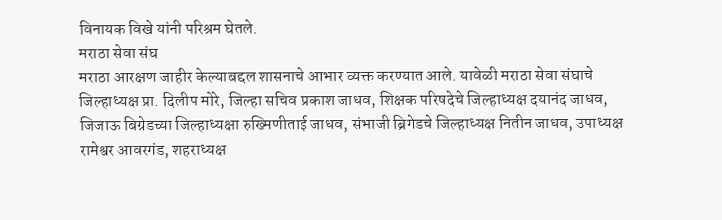विनायक विखे यांनी परिश्रम घेतले.
मराठा सेवा संघ
मराठा आरक्षण जाहीर केल्याबद्दल शासनाचे आभार व्यक्त करण्यात आले. यावेळी मराठा सेवा संघाचे जिल्हाध्यक्ष प्रा. दिलीप मोरे, जिल्हा सचिव प्रकाश जाधव, शिक्षक परिषदेचे जिल्हाध्यक्ष दयानंद जाधव, जिजाऊ बिग्रेडच्या जिल्हाध्यक्षा रुख्मिणीताई जाधव, संभाजी ब्रिगेडचे जिल्हाध्यक्ष नितीन जाधव, उपाध्यक्ष रामेश्वर आवरगंड, शहराध्यक्ष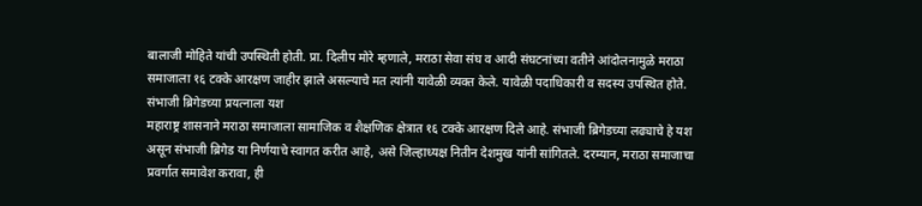बालाजी मोहिते यांची उपस्थिती होती. प्रा. दिलीप मोरे म्हणाले, मराठा सेवा संघ व आदी संघटनांच्या वतीने आंदोलनामुळे मराठा समाजाला १६ टक्के आरक्षण जाहीर झाले असल्याचे मत त्यांनी यावेळी व्यक्त केले. यावेळी पदाधिकारी व सदस्य उपस्थित होते.
संभाजी ब्रिगेडच्या प्रयत्नाला यश
महाराष्ट्र शासनाने मराठा समाजाला सामाजिक व शैक्षणिक क्षेत्रात १६ टक्के आरक्षण दिले आहे. संभाजी ब्रिगेडच्या लढ्याचे हे यश असून संभाजी ब्रिगेड या निर्णयाचे स्वागत करीत आहे, असे जिल्हाध्यक्ष नितीन देशमुख यांनी सांगितले. दरम्यान, मराठा समाजाचा प्रवर्गात समावेश करावा, ही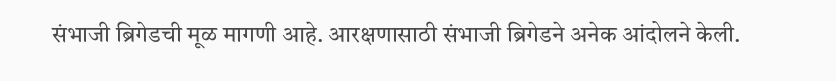संभाजी ब्रिगेडची मूळ मागणी आहे. आरक्षणासाठी संभाजी ब्रिगेडने अनेक आंदोलने केली.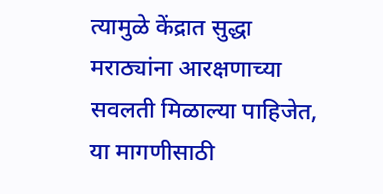त्यामुळे केंद्रात सुद्धा मराठ्यांना आरक्षणाच्या सवलती मिळाल्या पाहिजेत, या मागणीसाठी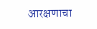आरक्षणाचा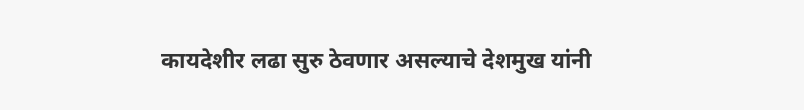कायदेशीर लढा सुरु ठेवणार असल्याचे देशमुख यांनी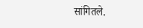सांगितले.